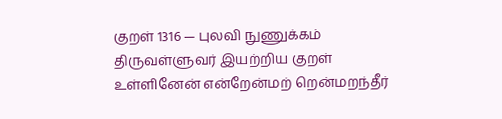குறள் 1316 — புலவி நுணுக்கம்
திருவள்ளுவர் இயற்றிய குறள்
உள்ளினேன் என்றேன்மற் றென்மறந்தீர்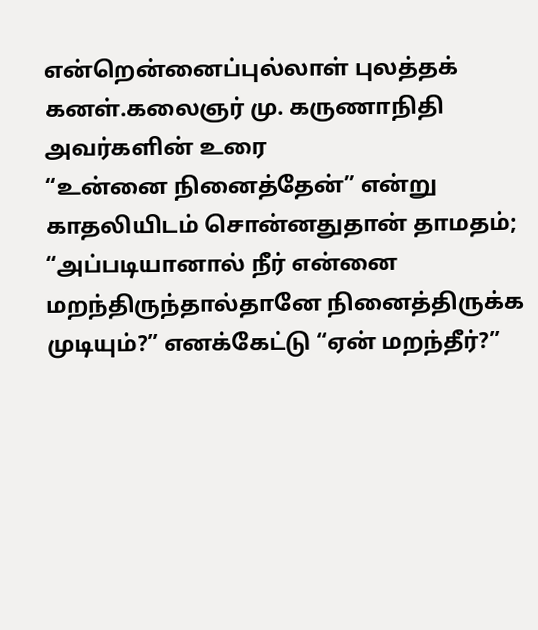என்றென்னைப்புல்லாள் புலத்தக் கனள்.கலைஞர் மு. கருணாநிதி அவர்களின் உரை
“உன்னை நினைத்தேன்” என்று காதலியிடம் சொன்னதுதான் தாமதம்; “அப்படியானால் நீர் என்னை மறந்திருந்தால்தானே நினைத்திருக்க முடியும்?” எனக்கேட்டு “ஏன் மறந்தீர்?”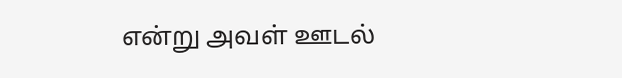என்று அவள் ஊடல்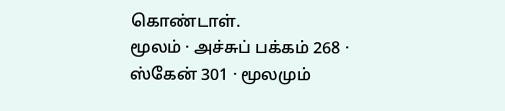கொண்டாள்.
மூலம் · அச்சுப் பக்கம் 268 · ஸ்கேன் 301 · மூலமும்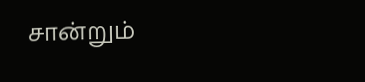சான்றும்